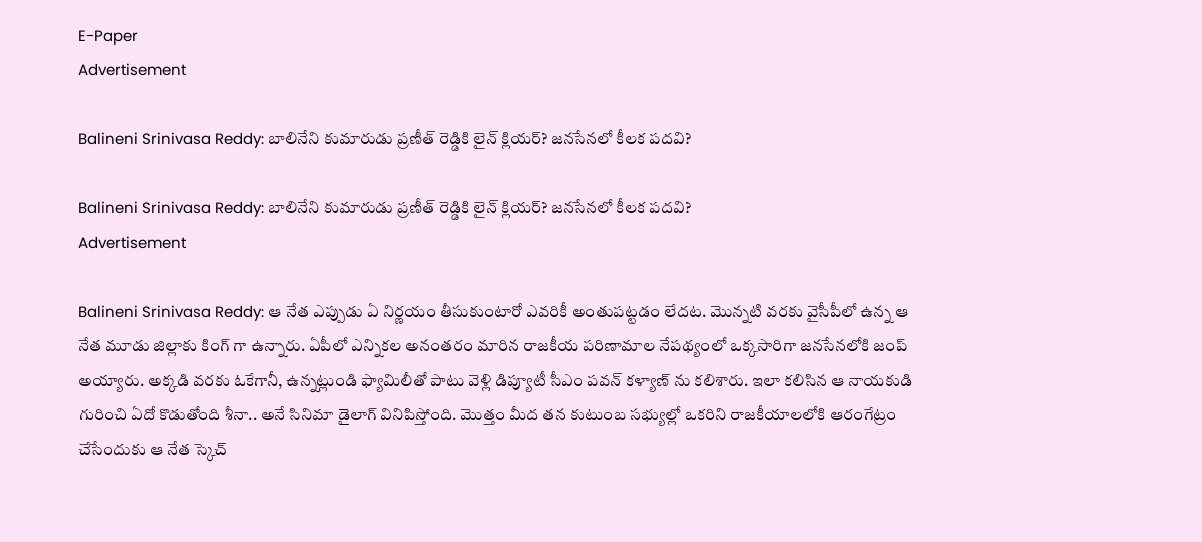E-Paper
Advertisement

Balineni Srinivasa Reddy: బాలినేని కుమారుడు ప్రణీత్ రెడ్డికి లైన్ క్లియర్? జనసేనలో కీలక పదవి?

Balineni Srinivasa Reddy: బాలినేని కుమారుడు ప్రణీత్ రెడ్డికి లైన్ క్లియర్? జనసేనలో కీలక పదవి?
Advertisement

Balineni Srinivasa Reddy: ఆ నేత ఎప్పుడు ఏ నిర్ణయం తీసుకుంటారో ఎవరికీ అంతుపట్టడం లేదట. మొన్నటి వరకు వైసీపీలో ఉన్న ఆ నేత మూడు జిల్లాకు కింగ్ గా ఉన్నారు. ఏపీలో ఎన్నికల అనంతరం మారిన రాజకీయ పరిణామాల నేపథ్యంలో ఒక్కసారిగా జనసేనలోకి జంప్ అయ్యారు. అక్కడి వరకు ఓకేగానీ, ఉన్నట్లుండి ఫ్యామిలీతో పాటు వెళ్లి డిప్యూటీ సీఎం పవన్ కళ్యాణ్ ను కలిశారు. ఇలా కలిసిన ఆ నాయకుడి గురించి ఏదో కొడుతోంది శీనా.. అనే సినిమా డైలాగ్ వినిపిస్తోంది. మొత్తం మీద తన కుటుంబ సభ్యుల్లో ఒకరిని రాజకీయాలలోకి ఆరంగేట్రం చేసేందుకు ఆ నేత స్కెచ్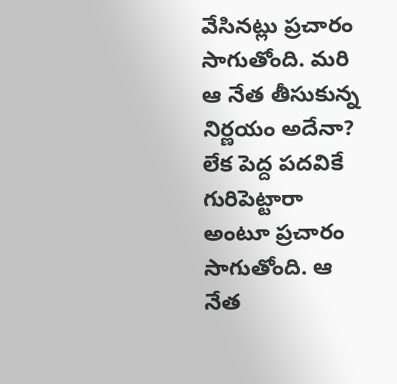వేసినట్లు ప్రచారం సాగుతోంది. మరి ఆ నేత తీసుకున్న నిర్ణయం అదేనా? లేక పెద్ద పదవికే గురిపెట్టారా అంటూ ప్రచారం సాగుతోంది. ఆ నేత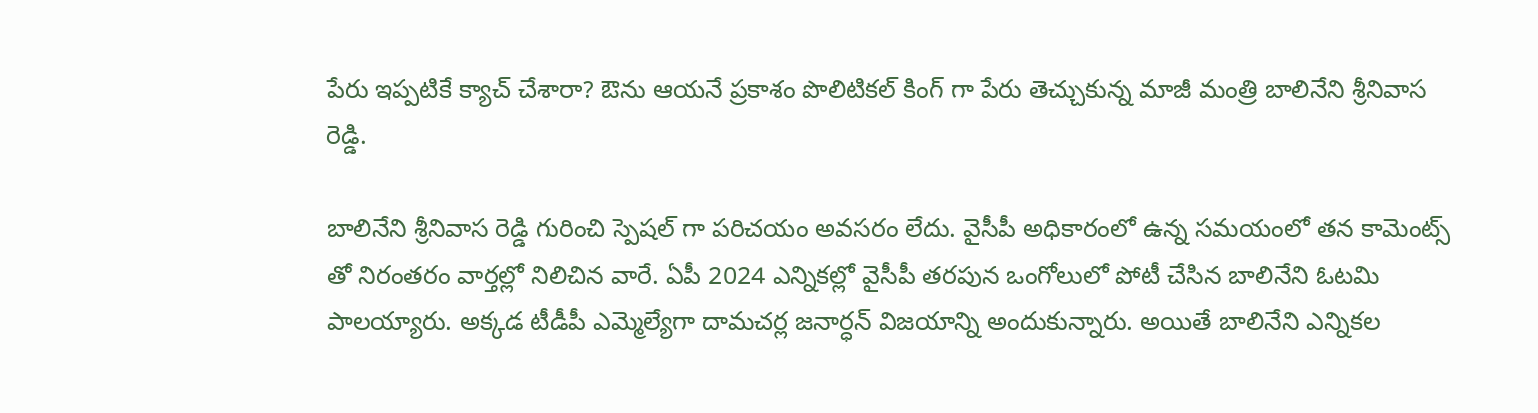పేరు ఇప్పటికే క్యాచ్ చేశారా? ఔను ఆయనే ప్రకాశం పొలిటికల్ కింగ్ గా పేరు తెచ్చుకున్న మాజీ మంత్రి బాలినేని శ్రీనివాస రెడ్డి.

బాలినేని శ్రీనివాస రెడ్డి గురించి స్పెషల్ గా పరిచయం అవసరం లేదు. వైసీపీ అధికారంలో ఉన్న సమయంలో తన కామెంట్స్ తో నిరంతరం వార్తల్లో నిలిచిన వారే. ఏపీ 2024 ఎన్నికల్లో వైసీపీ తరపున ఒంగోలులో పోటీ చేసిన బాలినేని ఓటమి పాలయ్యారు. అక్కడ టీడీపీ ఎమ్మెల్యేగా దామచర్ల జనార్ధన్ విజయాన్ని అందుకున్నారు. అయితే బాలినేని ఎన్నికల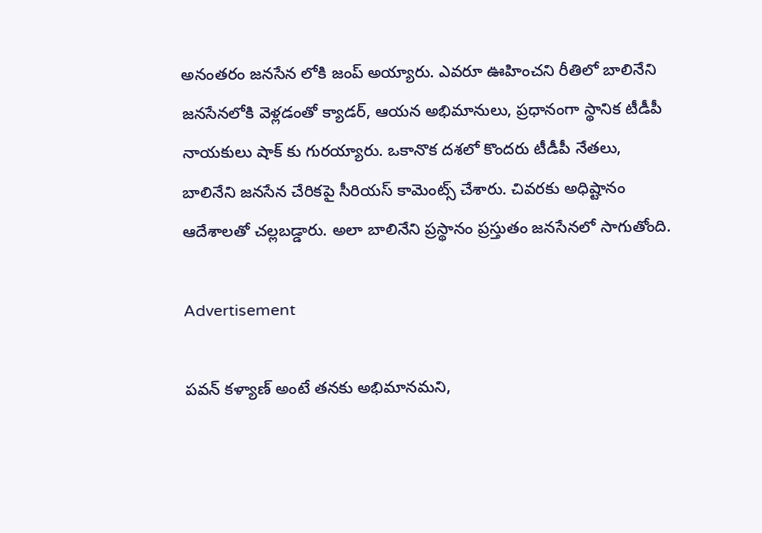అనంతరం జనసేన లోకి జంప్ అయ్యారు. ఎవరూ ఊహించని రీతిలో బాలినేని జనసేనలోకి వెళ్లడంతో క్యాడర్, ఆయన అభిమానులు, ప్రధానంగా స్థానిక టీడీపీ నాయకులు షాక్ కు గురయ్యారు. ఒకానొక దశలో కొందరు టీడీపీ నేతలు, బాలినేని జనసేన చేరికపై సీరియస్ కామెంట్స్ చేశారు. చివరకు అధిష్టానం ఆదేశాలతో చల్లబడ్డారు. అలా బాలినేని ప్రస్థానం ప్రస్తుతం జనసేనలో సాగుతోంది.

Advertisement

పవన్ కళ్యాణ్ అంటే తనకు అభిమానమని,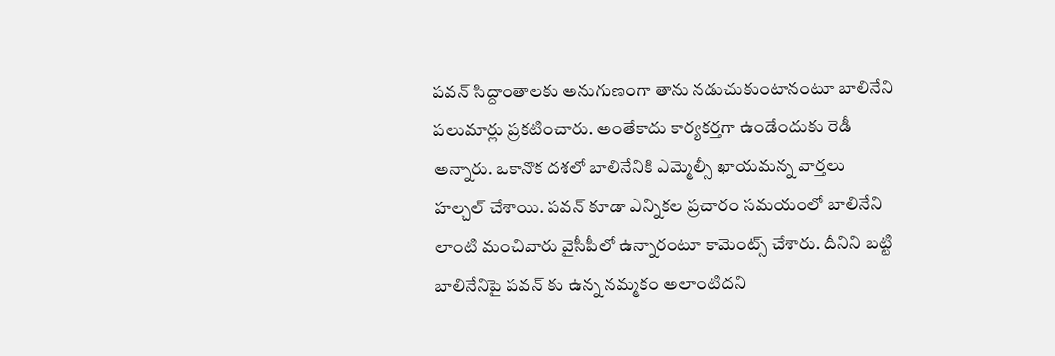పవన్ సిద్దాంతాలకు అనుగుణంగా తాను నడుచుకుంటానంటూ బాలినేని పలుమార్లు ప్రకటించారు. అంతేకాదు కార్యకర్తగా ఉండేందుకు రెడీ అన్నారు. ఒకానొక దశలో బాలినేనికి ఎమ్మెల్సీ ఖాయమన్న వార్తలు హల్చల్ చేశాయి. పవన్ కూడా ఎన్నికల ప్రచారం సమయంలో బాలినేని లాంటి మంచివారు వైసీపీలో ఉన్నారంటూ కామెంట్స్ చేశారు. దీనిని బట్టి బాలినేనిపై పవన్ కు ఉన్న నమ్మకం అలాంటిదని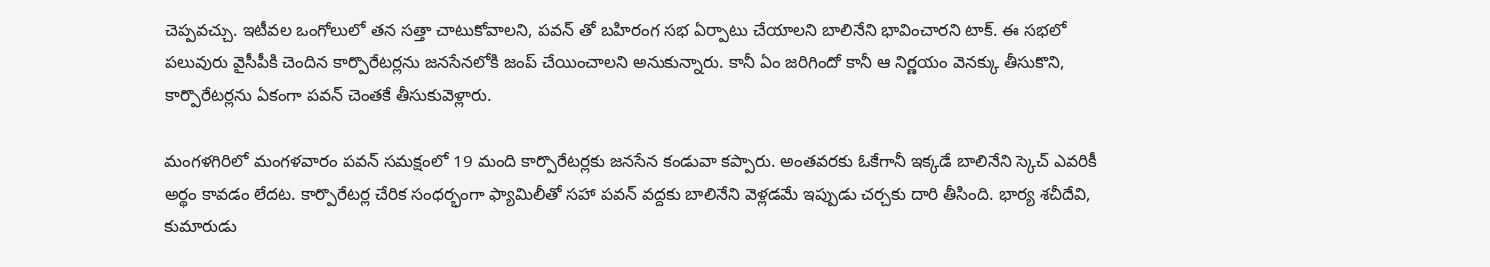చెప్పవచ్చు. ఇటీవల ఒంగోలులో తన సత్తా చాటుకోవాలని, పవన్ తో బహిరంగ సభ ఏర్పాటు చేయాలని బాలినేని భావించారని టాక్. ఈ సభలో పలువురు వైసీపీకి చెందిన కార్పొరేటర్లను జనసేనలోకి జంప్ చేయించాలని అనుకున్నారు. కానీ ఏం జరిగిందో కానీ ఆ నిర్ణయం వెనక్కు తీసుకొని, కార్పొరేటర్లను ఏకంగా పవన్ చెంతకే తీసుకువెళ్లారు.

మంగళగిరిలో మంగళవారం పవన్ సమక్షంలో 19 మంది కార్పొరేటర్లకు జనసేన కండువా కప్పారు. అంతవరకు ఓకేగానీ ఇక్కడే బాలినేని స్కెచ్ ఎవరికీ అర్థం కావడం లేదట. కార్పొరేటర్ల చేరిక సంధర్భంగా ఫ్యామిలీతో సహా పవన్ వద్దకు బాలినేని వెళ్లడమే ఇప్పుడు చర్చకు దారి తీసింది. భార్య శచీదేవి, కుమారుడు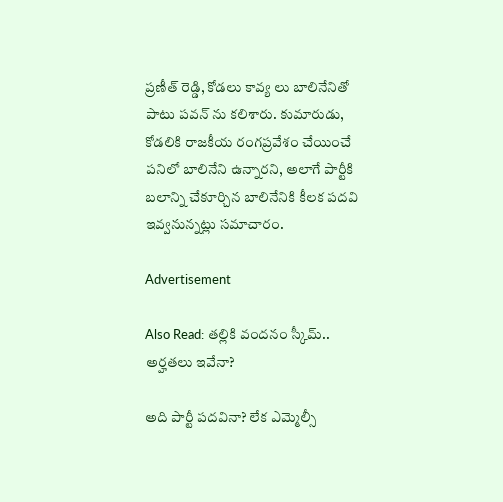ప్రణీత్ రెడ్డి, కోడలు కావ్య లు బాలినేనితో పాటు పవన్ ను కలిశారు. కుమారుడు, కోడలికి రాజకీయ రంగప్రవేశం చేయించే పనిలో బాలినేని ఉన్నారని, అలాగే పార్టీకి బలాన్ని చేకూర్చిన బాలినేనికి కీలక పదవి ఇవ్వనున్నట్లు సమాచారం.

Advertisement

Also Read: తల్లికి వందనం స్కీమ్.. అర్హతలు ఇవేనా?

అది పార్టీ పదవినా? లేక ఎమ్మెల్సీ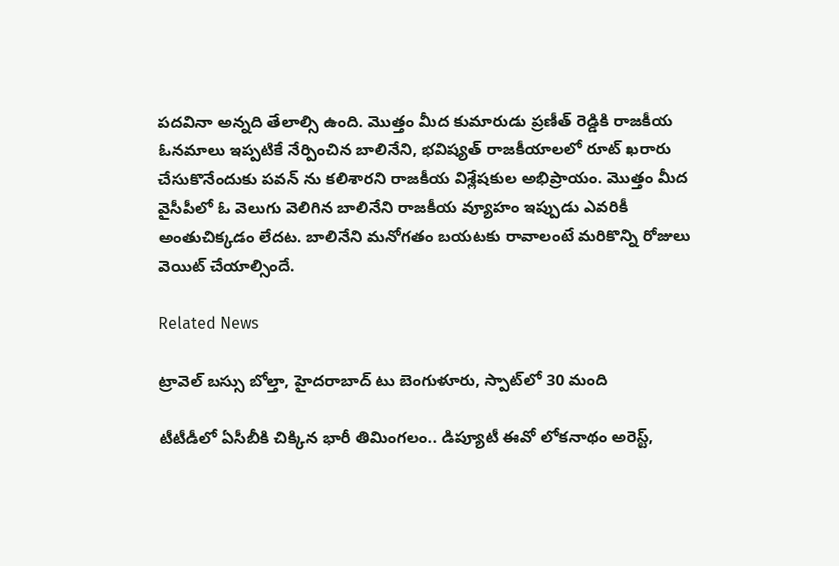పదవినా అన్నది తేలాల్సి ఉంది. మొత్తం మీద కుమారుడు ప్రణీత్ రెడ్డికి రాజకీయ ఓనమాలు ఇప్పటికే నేర్పించిన బాలినేని, భవిష్యత్ రాజకీయాలలో రూట్ ఖరారు చేసుకొనేందుకు పవన్ ను కలిశారని రాజకీయ విశ్లేషకుల అభిప్రాయం. మొత్తం మీద వైసీపీలో ఓ వెలుగు వెలిగిన బాలినేని రాజకీయ వ్యూహం ఇప్పుడు ఎవరికీ అంతుచిక్కడం లేదట. బాలినేని మనోగతం బయటకు రావాలంటే మరికొన్ని రోజులు వెయిట్ చేయాల్సిందే.

Related News

ట్రావెల్ బస్సు బోల్తా, హైదరాబాద్ టు బెంగుళూరు, స్పాట్‌లో 30 మంది

టీటీడీలో ఏసీబీకి చిక్కిన భారీ తిమింగలం.. డిప్యూటీ ఈవో లోకనాథం అరెస్ట్,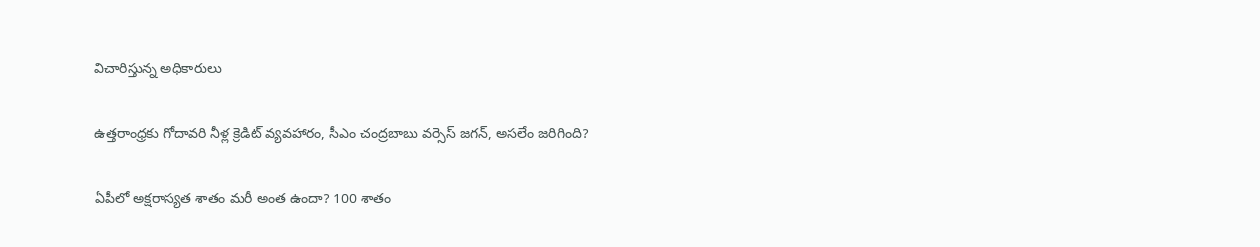విచారిస్తున్న అధికారులు

ఉత్తరాంధ్రకు గోదావరి నీళ్ల క్రెడిట్ వ్యవహారం, సీఎం చంద్రబాబు వర్సెస్ జగన్, అసలేం జరిగింది?

ఏపీలో అక్షరాస్యత శాతం మరీ అంత ఉందా? 100 శాతం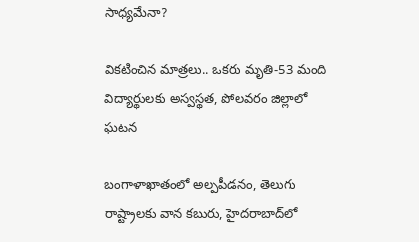సాధ్యమేనా?

వికటించిన మాత్రలు.. ఒకరు మృతి-53 మంది విద్యార్థులకు అస్వస్థత, పోలవరం జిల్లాలో ఘటన

బంగాళాఖాతంలో అల్పపీడనం, తెలుగు రాష్ట్రాలకు వాన కబురు, హైదరాబాద్‌లో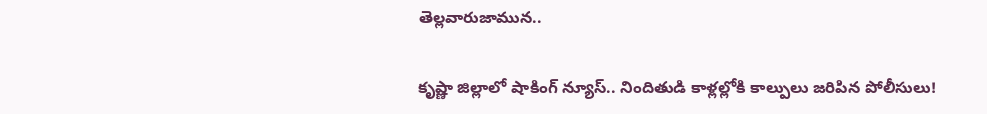తెల్లవారుజామున..

కృష్ణా జిల్లాలో షాకింగ్ న్యూస్.. నిందితుడి కాళ్లల్లోకి కాల్పులు జరిపిన పోలీసులు!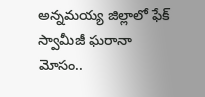అన్నమయ్య జిల్లాలో ఫేక్ స్వామీజీ ఘరానా మోసం..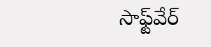సాఫ్ట్‌వేర్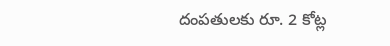దంపతులకు రూ. 2 కోట్ల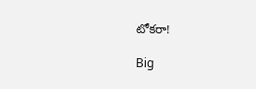టోకరా!

Big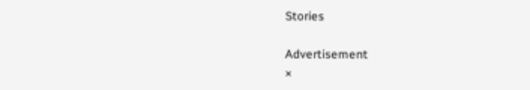Stories

Advertisement
×